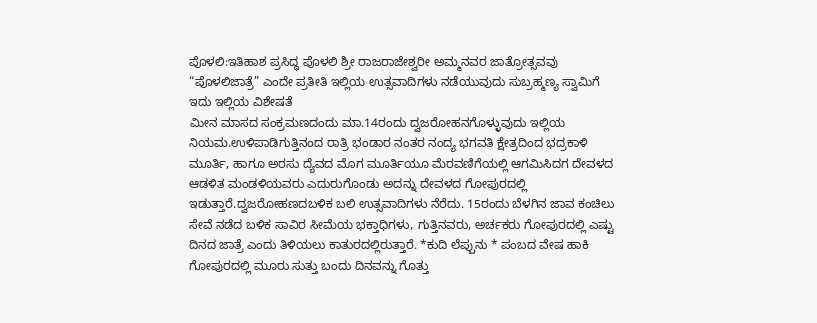ಪೊಳಲಿ:ಇತಿಹಾಶ ಪ್ರಸಿದ್ಧ ಪೊಳಲಿ ಶ್ರೀ ರಾಜರಾಜೇಶ್ವರೀ ಅಮ್ಮನವರ ಜಾತ್ರೋತ್ಸವವು “ಪೊಳಲಿಜಾತ್ರೆ” ಎಂದೇ ಪ್ರತೀತಿ ಇಲ್ಲಿಯ ಉತ್ಸವಾದಿಗಳು ನಡೆಯುವುದು ಸುಬ್ರಹ್ಮಣ್ಯ ಸ್ವಾಮಿಗೆ ಇದು ಇಲ್ಲಿಯ ವಿಶೇಷತೆ
ಮೀನ ಮಾಸದ ಸಂಕ್ರಮಣದಂದು ಮಾ.14ರಂದು ದ್ವಜರೋಹನಗೊಳ್ಳುವುದು ಇಲ್ಲಿಯ ನಿಯಮ.ಉಳಿಪಾಡಿಗುತ್ತಿನಂದ ರಾತ್ರಿ ಭಂಡಾರ ನಂತರ ನಂದ್ಯ ಭಗವತಿ ಕ್ಷೇತ್ರದಿಂದ ಭದ್ರಕಾಳಿ ಮೂರ್ತಿ, ಹಾಗೂ ಅರಸು ದ್ಯೆವದ ಮೊಗ ಮೂರ್ತಿಯೂ ಮೆರವಣಿಗೆಯಲ್ಲಿ ಆಗಮಿಸಿದಗ ದೇವಳದ ಆಡಳಿತ ಮಂಡಳಿಯವರು ಎದುರುಗೊಂಡು ಅದನ್ನು ದೇವಳದ ಗೋಪುರದಲ್ಲಿ ಇಡುತ್ತಾರೆ.ದ್ವಜರೋಹಣದಬಳಿಕ ಬಲಿ ಉತ್ಸವಾದಿಗಳು ನೆರೆದು. 15ರಂದು ಬೆಳಗಿನ ಜಾವ ಕಂಚಿಲು ಸೇವೆ ನಡೆದ ಬಳಿಕ ಸಾವಿರ ಸೀಮೆಯ ಭಕ್ತಾಧಿಗಳು, ಗುತ್ತಿನವರು, ಅರ್ಚಕರು ಗೋಪುರದಲ್ಲಿ ಎಷ್ಟು ದಿನದ ಜಾತ್ರೆ ಎಂದು ತಿಳಿಯಲು ಕಾತುರದಲ್ಲಿರುತ್ತಾರೆ. *ಕುದಿ ಲೆಪ್ಪುನು * ಪಂಬದ ವೇಷ ಹಾಕಿ ಗೋಪುರದಲ್ಲಿ ಮೂರು ಸುತ್ತು ಬಂದು ದಿನವನ್ನು ಗೊತ್ತು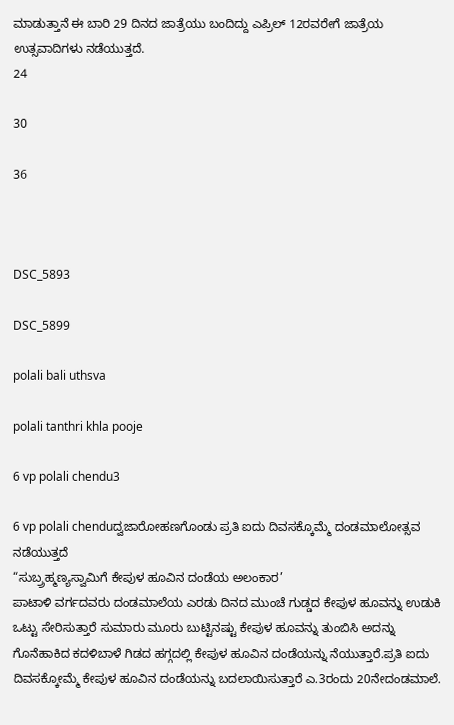ಮಾಡುತ್ತಾನೆ ಈ ಬಾರಿ 29 ದಿನದ ಜಾತ್ರೆಯು ಬಂದಿದ್ದು ಎಪ್ರಿಲ್ 12ರವರೇಗೆ ಜಾತ್ರೆಯ ಉತ್ಸವಾದಿಗಳು ನಡೆಯುತ್ತದೆ.
24

30

36



DSC_5893

DSC_5899

polali bali uthsva

polali tanthri khla pooje

6 vp polali chendu3

6 vp polali chenduದ್ವಜಾರೋಹಣಗೊಂಡು ಪ್ರತಿ ಐದು ದಿವಸಕ್ಕೊಮ್ಮೆ ದಂಡಮಾಲೋತ್ಸವ ನಡೆಯುತ್ತದೆ
“ಸುಬ್ರ್ರಹ್ಮಣ್ಯಸ್ವಾಮಿಗೆ ಕೇಪುಳ ಹೂವಿನ ದಂಡೆಯ ಅಲಂಕಾರ’
ಪಾಟಾಳಿ ವರ್ಗದವರು ದಂಡಮಾಲೆಯ ಎರಡು ದಿನದ ಮುಂಚೆ ಗುಡ್ಡದ ಕೇಪುಳ ಹೂವನ್ನು ಉಡುಕಿ ಒಟ್ಟು ಸೇರಿಸುತ್ತಾರೆ ಸುಮಾರು ಮೂರು ಬುಟ್ಟಿನಷ್ಟು ಕೇಪುಳ ಹೂವನ್ನು ತುಂಬಿಸಿ ಅದನ್ನು ಗೊನೆಹಾಕಿದ ಕದಳಿಬಾಳೆ ಗಿಡದ ಹಗ್ಗದಲ್ಲಿ ಕೇಪುಳ ಹೂವಿನ ದಂಡೆಯನ್ನು ನೆಯುತ್ತಾರೆ.ಪ್ರತಿ ಐದು ದಿವಸಕ್ಕೋಮ್ಮೆ ಕೇಪುಳ ಹೂವಿನ ದಂಡೆಯನ್ನು ಬದಲಾಯಿಸುತ್ತಾರೆ ಎ.3ರಂದು 20ನೇದಂಡಮಾಲೆ.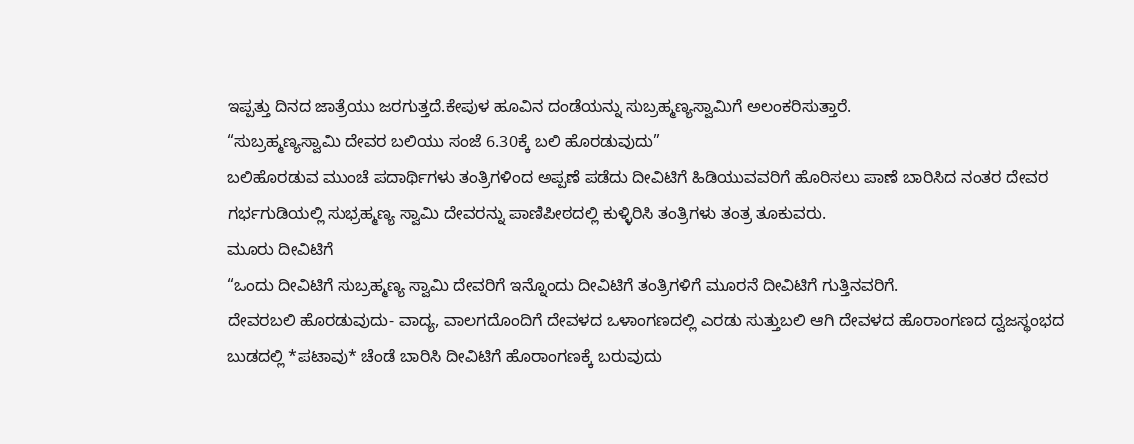ಇಪ್ಪತ್ತು ದಿನದ ಜಾತ್ರೆಯು ಜರಗುತ್ತದೆ.ಕೇಪುಳ ಹೂವಿನ ದಂಡೆಯನ್ನು ಸುಬ್ರಹ್ಮಣ್ಯಸ್ವಾಮಿಗೆ ಅಲಂಕರಿಸುತ್ತಾರೆ.
“ಸುಬ್ರಹ್ಮಣ್ಯಸ್ವಾಮಿ ದೇವರ ಬಲಿಯು ಸಂಜೆ 6.30ಕ್ಕೆ ಬಲಿ ಹೊರಡುವುದು”
ಬಲಿಹೊರಡುವ ಮುಂಚೆ ಪದಾರ್ಥಿಗಳು ತಂತ್ರಿಗಳಿಂದ ಅಪ್ಪಣೆ ಪಡೆದು ದೀವಿಟಿಗೆ ಹಿಡಿಯುವವರಿಗೆ ಹೊರಿಸಲು ಪಾಣೆ ಬಾರಿಸಿದ ನಂತರ ದೇವರ ಗರ್ಭಗುಡಿಯಲ್ಲಿ ಸುಭ್ರಹ್ಮಣ್ಯ ಸ್ವಾಮಿ ದೇವರನ್ನು ಪಾಣಿಪೀಠದಲ್ಲಿ ಕುಳ್ಳಿರಿಸಿ ತಂತ್ರಿಗಳು ತಂತ್ರ ತೂಕುವರು.
ಮೂರು ದೀವಿಟಿಗೆ
“ಒಂದು ದೀವಿಟಿಗೆ ಸುಬ್ರಹ್ಮಣ್ಯ ಸ್ವಾಮಿ ದೇವರಿಗೆ ಇನ್ನೊಂದು ದೀವಿಟಿಗೆ ತಂತ್ರಿಗಳಿಗೆ ಮೂರನೆ ದೀವಿಟಿಗೆ ಗುತ್ತಿನವರಿಗೆ.
ದೇವರಬಲಿ ಹೊರಡುವುದು- ವಾದ್ಯ, ವಾಲಗದೊಂದಿಗೆ ದೇವಳದ ಒಳಾಂಗಣದಲ್ಲಿ ಎರಡು ಸುತ್ತುಬಲಿ ಆಗಿ ದೇವಳದ ಹೊರಾಂಗಣದ ದ್ವಜಸ್ಥಂಭದ ಬುಡದಲ್ಲಿ *ಪಟಾವು* ಚೆಂಡೆ ಬಾರಿಸಿ ದೀವಿಟಿಗೆ ಹೊರಾಂಗಣಕ್ಕೆ ಬರುವುದು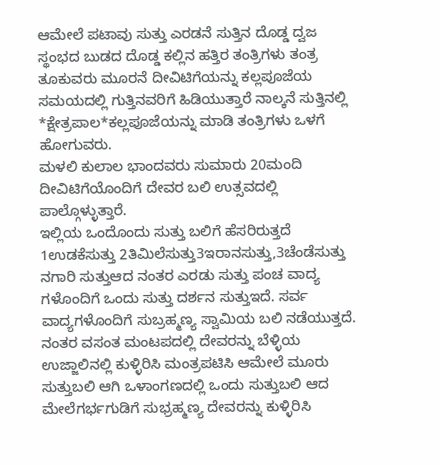ಆಮೇಲೆ ಪಟಾವು ಸುತ್ತು ಎರಡನೆ ಸುತ್ತಿನ ದೊಡ್ಡ ದ್ವಜ ಸ್ಥಂಭದ ಬುಡದ ದೊಡ್ಡ ಕಲ್ಲಿನ ಹತ್ತಿರ ತಂತ್ರಿಗಳು ತಂತ್ರ ತೂಕುವರು ಮೂರನೆ ದೀವಿಟಿಗೆಯನ್ನು ಕಲ್ಲಪೂಜೆಯ ಸಮಯದಲ್ಲಿ ಗುತ್ತಿನವರಿಗೆ ಹಿಡಿಯುತ್ತಾರೆ ನಾಲ್ಕನೆ ಸುತ್ತಿನಲ್ಲಿ *ಕ್ಷೇತ್ರಪಾಲ*ಕಲ್ಲಪೂಜೆಯನ್ನು ಮಾಡಿ ತಂತ್ರಿಗಳು ಒಳಗೆ ಹೋಗುವರು.
ಮಳಲಿ ಕುಲಾಲ ಭಾಂದವರು ಸುಮಾರು 20ಮಂದಿ ದೀವಿಟಿಗೆಯೊಂದಿಗೆ ದೇವರ ಬಲಿ ಉತ್ಸವದಲ್ಲಿ ಪಾಲ್ಗೊಳ್ಳುತ್ತಾರೆ.
ಇಲ್ಲಿಯ ಒಂದೊಂದು ಸುತ್ತು ಬಲಿಗೆ ಹೆಸರಿರುತ್ತದೆ 1ಉಡಕೆಸುತ್ತು 2ತಿಮಿಲೆಸುತ್ತು3ಇರಾನಸುತ್ತು,3ಚೆಂಡೆಸುತ್ತು ನಗಾರಿ ಸುತ್ತುಆದ ನಂತರ ಎರಡು ಸುತ್ತು ಪಂಚ ವಾದ್ಯ ಗಳೊಂದಿಗೆ ಒಂದು ಸುತ್ತು ದರ್ಶನ ಸುತ್ತುಇದೆ. ಸರ್ವ ವಾದ್ಯಗಳೊಂದಿಗೆ ಸುಬ್ರಹ್ಮಣ್ಯ ಸ್ವಾಮಿಯ ಬಲಿ ನಡೆಯುತ್ತದೆ. ನಂತರ ವಸಂತ ಮಂಟಪದಲ್ಲಿ ದೇವರನ್ನು ಬೆಳ್ಳಿಯ ಉಜ್ಜಾಲಿನಲ್ಲಿ ಕುಳ್ಳಿರಿಸಿ ಮಂತ್ರಪಟಿಸಿ ಆಮೇಲೆ ಮೂರು ಸುತ್ತುಬಲಿ ಆಗಿ ಒಳಾಂಗಣದಲ್ಲಿ ಒಂದು ಸುತ್ತುಬಲಿ ಆದ ಮೇಲೆಗರ್ಭಗುಡಿಗೆ ಸುಭ್ರಹ್ಮಣ್ಯ ದೇವರನ್ನು ಕುಳ್ಳಿರಿಸಿ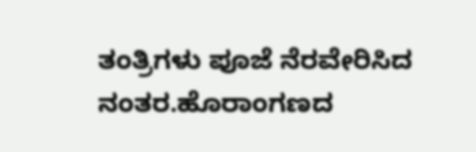ತಂತ್ರಿಗಳು ಪೂಜೆ ನೆರವೇರಿಸಿದ ನಂತರ.ಹೊರಾಂಗಣದ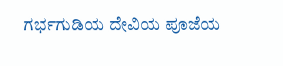ಗರ್ಭಗುಡಿಯ ದೇವಿಯ ಪೂಜೆಯ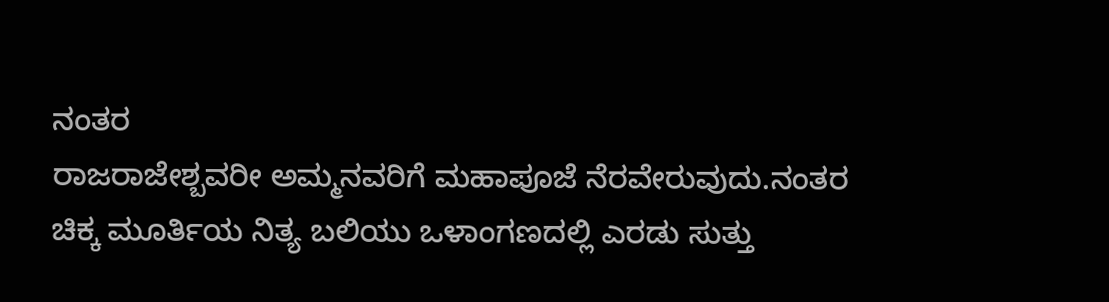ನಂತರ
ರಾಜರಾಜೇಶ್ಬವರೀ ಅಮ್ಮನವರಿಗೆ ಮಹಾಪೂಜೆ ನೆರವೇರುವುದು.ನಂತರ ಚಿಕ್ಕ ಮೂರ್ತಿಯ ನಿತ್ಯ ಬಲಿಯು ಒಳಾಂಗಣದಲ್ಲಿ ಎರಡು ಸುತ್ತು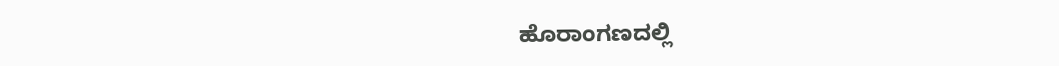ಹೊರಾಂಗಣದಲ್ಲಿ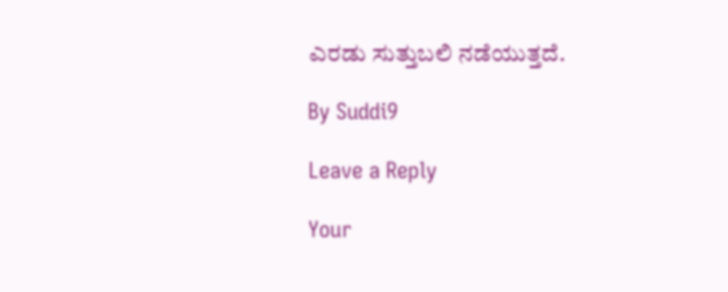ಎರಡು ಸುತ್ತುಬಲಿ ನಡೆಯುತ್ತದೆ.

By Suddi9

Leave a Reply

Your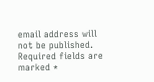email address will not be published. Required fields are marked *